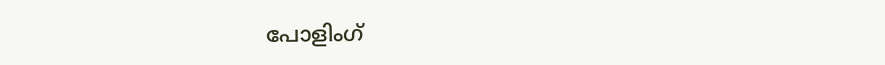പോളിംഗ്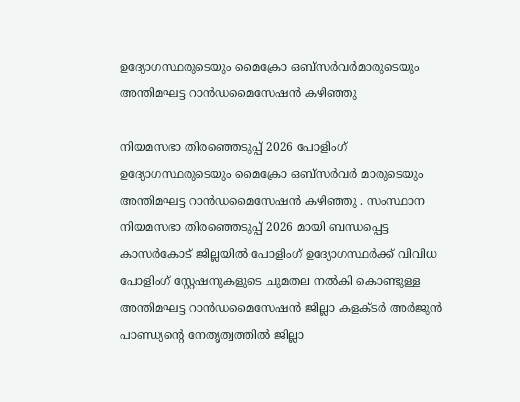ഉദ്യോഗസ്ഥരുടെയും മൈക്രോ ഒബ്സര്‍വര്‍മാരുടെയും അന്തിമഘട്ട റാന്‍ഡമൈസേഷന്‍ കഴിഞ്ഞു

നിയമസഭാ തിരഞ്ഞെടുപ്പ് 2026 പോളിംഗ് ഉദ്യോഗസ്ഥരുടെയും മൈക്രോ ഒബ്സര്‍വര്‍ മാരുടെയും അന്തിമഘട്ട റാന്‍ഡമൈസേഷന്‍ കഴിഞ്ഞു . സംസ്ഥാന നിയമസഭാ തിരഞ്ഞെടുപ്പ് 2026 മായി ബന്ധപ്പെട്ട കാസര്‍കോട് ജില്ലയില്‍ പോളിംഗ് ഉദ്യോഗസ്ഥര്‍ക്ക് വിവിധ പോളിംഗ് സ്റ്റേഷനുകളുടെ ചുമതല നല്‍കി കൊണ്ടുള്ള അന്തിമഘട്ട റാന്‍ഡമൈസേഷന്‍ ജില്ലാ കളക്ടര്‍ അര്‍ജുന്‍ പാണ്ഡ്യന്റെ നേതൃത്വത്തില്‍ ജില്ലാ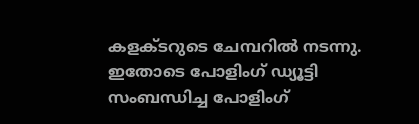കളക്ടറുടെ ചേമ്പറില്‍ നടന്നു. ഇതോടെ പോളിംഗ് ഡ്യൂട്ടി സംബന്ധിച്ച പോളിംഗ്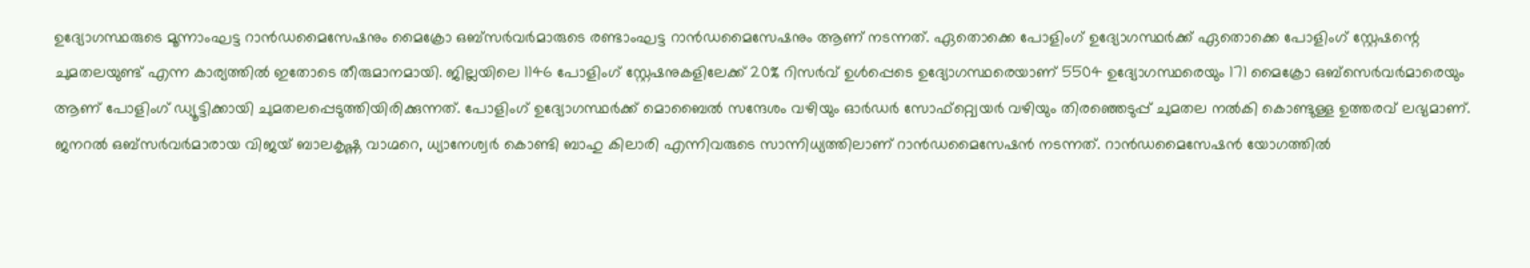ഉദ്യോഗസ്ഥരുടെ മൂന്നാംഘട്ട റാന്‍ഡമൈസേഷനും മൈക്രോ ഒബ്സര്‍വര്‍മാരുടെ രണ്ടാംഘട്ട റാന്‍ഡമൈസേഷനും ആണ് നടന്നത്. ഏതൊക്കെ പോളിംഗ് ഉദ്യോഗസ്ഥര്‍ക്ക് ഏതൊക്കെ പോളിംഗ് സ്റ്റേഷന്റെ ചുമതലയുണ്ട് എന്ന കാര്യത്തില്‍ ഇതോടെ തീരുമാനമായി. ജില്ലയിലെ 1146 പോളിംഗ് സ്റ്റേഷനുകളിലേക്ക് 20% റിസര്‍വ് ഉള്‍പ്പെടെ ഉദ്യോഗസ്ഥരെയാണ് 5504 ഉദ്യോഗസ്ഥരെയും 171 മൈക്രോ ഒബ്സെര്‍വര്‍മാരെയും ആണ് പോളിംഗ് ഡ്യൂട്ടിക്കായി ചുമതലപ്പെടുത്തിയിരിക്കുന്നത്. പോളിംഗ് ഉദ്യോഗസ്ഥര്‍ക്ക് മൊബൈല്‍ സന്ദേശം വഴിയും ഓര്‍ഡര്‍ സോഫ്‌റ്റ്വെയര്‍ വഴിയും തിരഞ്ഞെടുപ്പ് ചുമതല നല്‍കി കൊണ്ടുള്ള ഉത്തരവ് ലഭ്യമാണ്. ജനറല്‍ ഒബ്സര്‍വര്‍മാരായ വിജയ് ബാലകൃഷ്ണ വാഗ്മറെ, ധ്യാനേശ്വര്‍ കൊണ്ടി ബാഹു കിലാരി എന്നിവരുടെ സാന്നിധ്യത്തിലാണ് റാന്‍ഡമൈസേഷന്‍ നടന്നത്. റാന്‍ഡമൈസേഷന്‍ യോഗത്തില്‍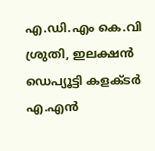എ.ഡി.എം കെ.വി ശ്രുതി, ഇലക്ഷന്‍ ഡെപ്യൂട്ടി കളക്ടര്‍ എ.എന്‍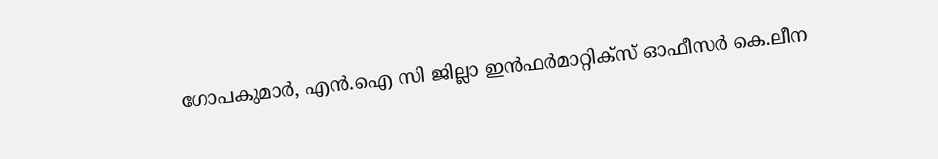ഗോപകുമാര്‍, എന്‍.ഐ സി ജില്ലാ ഇന്‍ഫര്‍മാറ്റിക്സ് ഓഫീസര്‍ കെ.ലീന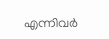എന്നിവര്‍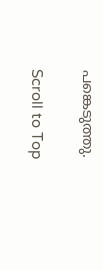പങ്കെടുത്തു.

Scroll to Top